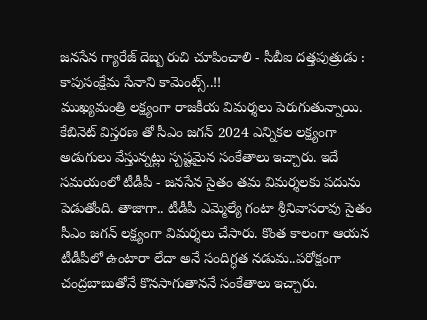జనసేన గ్యారేజ్ దెబ్బ రుచి చూపించాలి - సీబీఐ దత్తపుత్రుడు : కాపుసంక్షేమ సేనాని కామెంట్స్..!!
ముఖ్యమంత్రి లక్ష్యంగా రాజకీయ విమర్శలు పెరుగుతున్నాయి. కేబినెట్ విస్తరణ తో సీఎం జగన్ 2024 ఎన్నికల లక్ష్యంగా అడుగులు వేస్తున్నట్లు స్పష్టమైన సంకేతాలు ఇచ్చారు. ఇదే సమయంలో టీడీపీ - జనసేన సైతం తమ విమర్శలకు పదును పెడుతోంది. తాజాగా.. టీడీపీ ఎమ్మెల్యే గంటా శ్రీనివాసరావు సైతం సీఎం జగన్ లక్ష్యంగా విమర్శలు చేసారు. కొంత కాలంగా ఆయన టీడీపీలో ఉంటారా లేదా అనే సందిగ్ధత నడుమ..పరోక్షంగా చంద్రబాబుతోనే కొనసాగుతాననే సంకేతాలు ఇచ్చారు.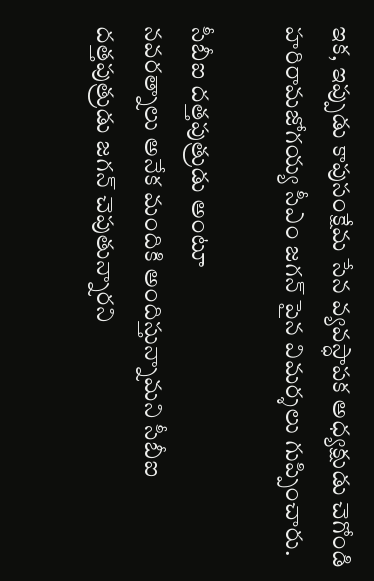ఇక, ఇప్పుడు కాపుసంక్షేమ సేన వ్యవస్ధాపక అధ్యక్షుడు చెగోండి హరిరామజోగయ్య సీఎం జగన్ పైన విమర్శలు గుప్పించారు.

సీబీఐ దత్తపుత్రుడు అంటూ
నవరత్నాలు అనేక మందికి అందిస్తున్నామని సీబీఐ దత్తపుత్రుడు జగన్ చెపుతున్నారని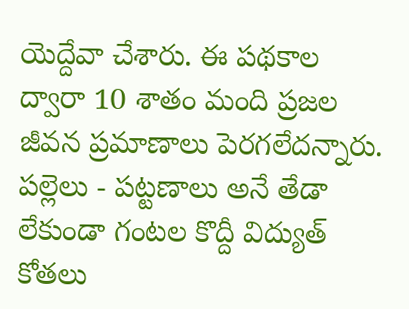యెద్దేవా చేశారు. ఈ పథకాల ద్వారా 10 శాతం మంది ప్రజల జీవన ప్రమాణాలు పెరగలేదన్నారు. పల్లెలు - పట్టణాలు అనే తేడా లేకుండా గంటల కొద్దీ విద్యుత్ కోతలు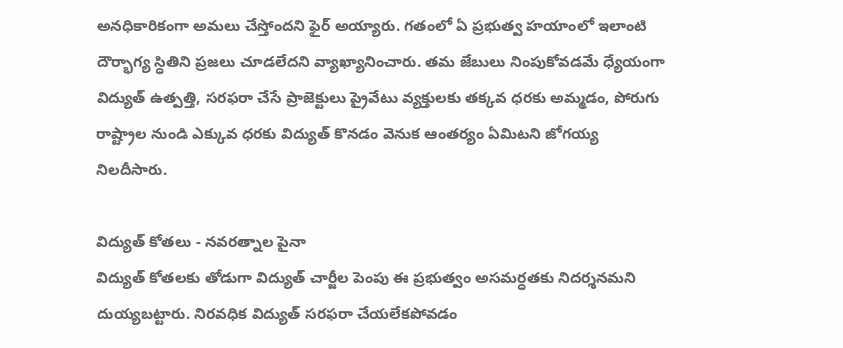అనధికారికంగా అమలు చేస్తోందని ఫైర్ అయ్యారు. గతంలో ఏ ప్రభుత్వ హయాంలో ఇలాంటి దౌర్భాగ్య స్ధితిని ప్రజలు చూడలేదని వ్యాఖ్యానించారు. తమ జేబులు నింపుకోవడమే ధ్యేయంగా విద్యుత్ ఉత్పత్తి, సరఫరా చేసే ప్రాజెక్టులు ప్రైవేటు వ్యక్తులకు తక్కవ ధరకు అమ్మడం, పోరుగు రాష్ట్రాల నుండి ఎక్కువ ధరకు విద్యుత్ కొనడం వెనుక ఆంతర్యం ఏమిటని జోగయ్య నిలదీసారు.

విద్యుత్ కోతలు - నవరత్నాల పైనా
విద్యుత్ కోతలకు తోడుగా విద్యుత్ చార్జీల పెంపు ఈ ప్రభుత్వం అసమర్ధతకు నిదర్శనమని దుయ్యబట్టారు. నిరవధిక విద్యుత్ సరఫరా చేయలేకపోవడం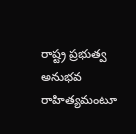రాష్ట్ర ప్రభుత్వ అనుభవ రాహిత్యమంటూ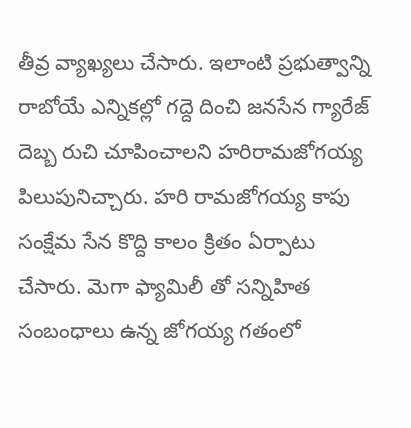తీవ్ర వ్యాఖ్యలు చేసారు. ఇలాంటి ప్రభుత్వాన్ని రాబోయే ఎన్నికల్లో గద్దె దించి జనసేన గ్యారేజ్ దెబ్బ రుచి చూపించాలని హరిరామజోగయ్య పిలుపునిచ్చారు. హరి రామజోగయ్య కాపు సంక్షేమ సేన కొద్ది కాలం క్రితం ఏర్పాటు చేసారు. మెగా ఫ్యామిలీ తో సన్నిహిత సంబంధాలు ఉన్న జోగయ్య గతంలో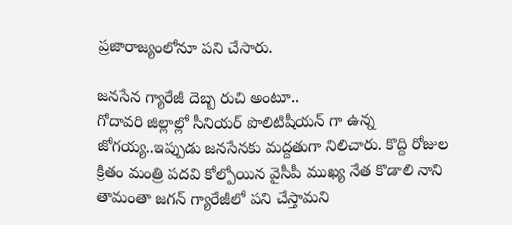ప్రజారాజ్యంలోనూ పని చేసారు.

జనసేన గ్యారేజీ దెబ్బ రుచి అంటూ..
గోదావరి జిల్లాల్లో సీనియర్ పొలిటిషీయన్ గా ఉన్న జోగయ్య..ఇప్పుడు జనసేనకు మద్దతుగా నిలిచారు. కొద్ది రోజుల క్రితం మంత్రి పదవి కోల్పోయిన వైసీపీ ముఖ్య నేత కొడాలి నాని తామంతా జగన్ గ్యారేజీలో పని చేస్తామని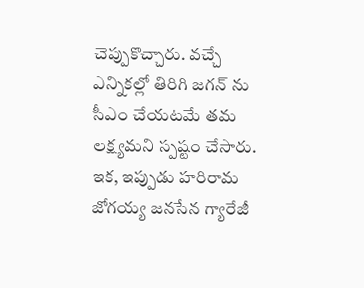చెప్పుకొచ్చారు. వచ్చే ఎన్నికల్లో తిరిగి జగన్ ను సీఎం చేయటమే తమ లక్ష్యమని స్పష్టం చేసారు. ఇక, ఇప్పుడు హరిరామ జోగయ్య జనసేన గ్యారేజీ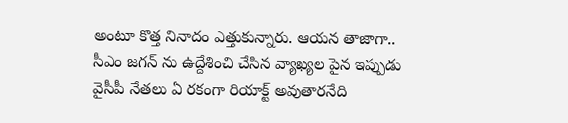అంటూ కొత్త నినాదం ఎత్తుకున్నారు. ఆయన తాజాగా.. సీఎం జగన్ ను ఉద్దేశించి చేసిన వ్యాఖ్యల పైన ఇప్పుడు వైసీపీ నేతలు ఏ రకంగా రియాక్ట్ అవుతారనేది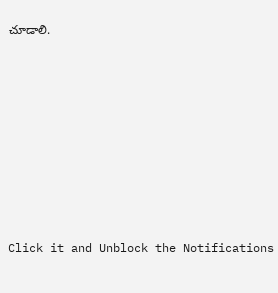చూడాలి.












Click it and Unblock the Notifications